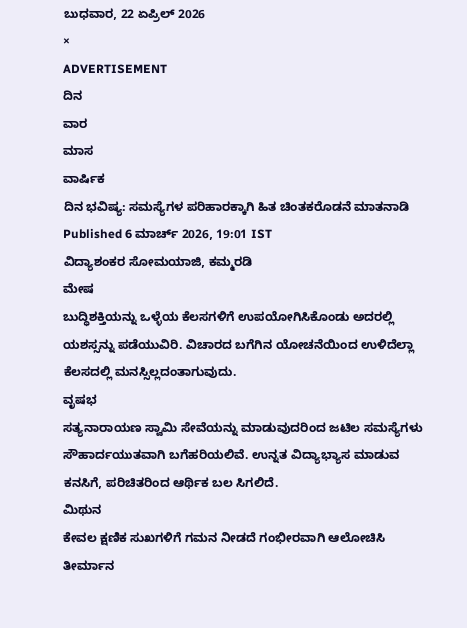ಬುಧವಾರ, 22 ಏಪ್ರಿಲ್ 2026
×
ADVERTISEMENT
ದಿನ
ವಾರ
ಮಾಸ
ವಾರ್ಷಿಕ
ದಿನ ಭವಿಷ್ಯ: ಸಮಸ್ಯೆಗಳ ಪರಿಹಾರಕ್ಕಾಗಿ ಹಿತ ಚಿಂತಕರೊಡನೆ ಮಾತನಾಡಿ
Published 6 ಮಾರ್ಚ್ 2026, 19:01 IST
ವಿದ್ಯಾಶಂಕರ ಸೋಮಯಾಜಿ, ಕಮ್ಮರಡಿ
ಮೇಷ
ಬುದ್ಧಿಶಕ್ತಿಯನ್ನು ಒಳ್ಳೆಯ ಕೆಲಸಗಳಿಗೆ ಉಪಯೋಗಿಸಿಕೊಂಡು ಅದರಲ್ಲಿ ಯಶಸ್ಸನ್ನು ಪಡೆಯುವಿರಿ. ವಿಚಾರದ ಬಗೆಗಿನ ಯೋಚನೆಯಿಂದ ಉಳಿದೆಲ್ಲಾ ಕೆಲಸದಲ್ಲಿ ಮನಸ್ಸಿಲ್ಲದಂತಾಗುವುದು.
ವೃಷಭ
ಸತ್ಯನಾರಾಯಣ ಸ್ವಾಮಿ ಸೇವೆಯನ್ನು ಮಾಡುವುದರಿಂದ ಜಟಿಲ ಸಮಸ್ಯೆಗಳು ಸೌಹಾರ್ದಯುತವಾಗಿ ಬಗೆಹರಿಯಲಿವೆ. ಉನ್ನತ ವಿದ್ಯಾಭ್ಯಾಸ ಮಾಡುವ ಕನಸಿಗೆ, ಪರಿಚಿತರಿಂದ ಆರ್ಥಿಕ ಬಲ ಸಿಗಲಿದೆ.
ಮಿಥುನ
ಕೇವಲ ಕ್ಷಣಿಕ ಸುಖಗಳಿಗೆ ಗಮನ ನೀಡದೆ ಗಂಭೀರವಾಗಿ ಆಲೋಚಿಸಿ ತೀರ್ಮಾನ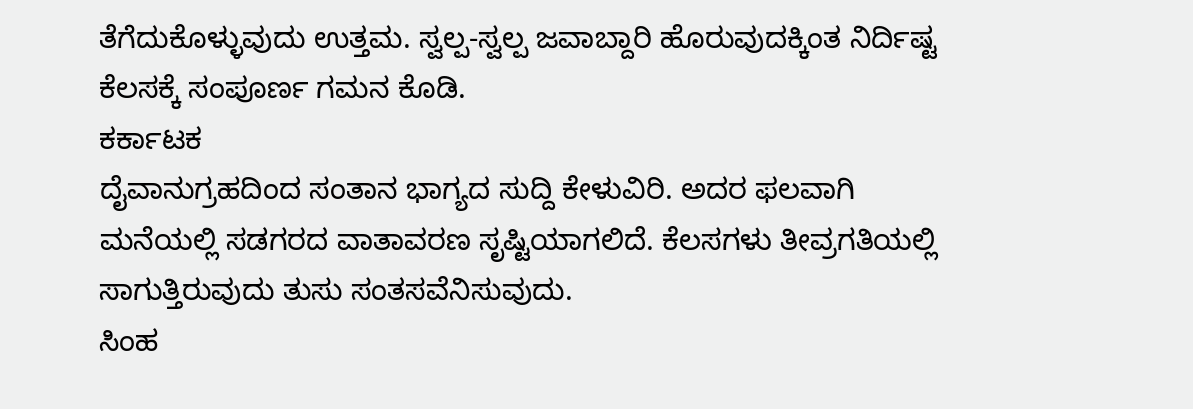ತೆಗೆದುಕೊಳ್ಳುವುದು ಉತ್ತಮ. ಸ್ವಲ್ಪ-ಸ್ವಲ್ಪ ಜವಾಬ್ದಾರಿ ಹೊರುವುದಕ್ಕಿಂತ ನಿರ್ದಿಷ್ಟ ಕೆಲಸಕ್ಕೆ ಸಂಪೂರ್ಣ ಗಮನ ಕೊಡಿ.
ಕರ್ಕಾಟಕ
ದೈವಾನುಗ್ರಹದಿಂದ ಸಂತಾನ ಭಾಗ್ಯದ ಸುದ್ದಿ ಕೇಳುವಿರಿ. ಅದರ ಫಲವಾಗಿ ಮನೆಯಲ್ಲಿ ಸಡಗರದ ವಾತಾವರಣ ಸೃಷ್ಟಿಯಾಗಲಿದೆ. ಕೆಲಸಗಳು ತೀವ್ರಗತಿಯಲ್ಲಿ ಸಾಗುತ್ತಿರುವುದು ತುಸು ಸಂತಸವೆನಿಸುವುದು.
ಸಿಂಹ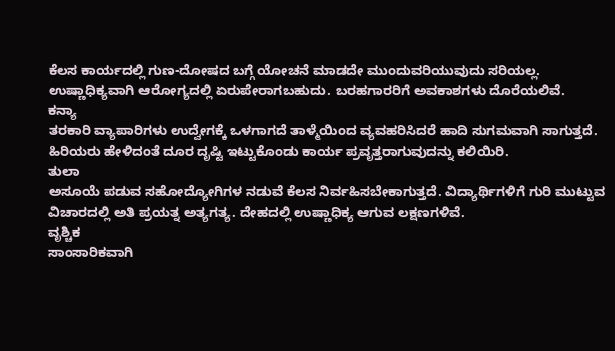ಕೆಲಸ ಕಾರ್ಯದಲ್ಲಿ ಗುಣ-ದೋಷದ ಬಗ್ಗೆ ಯೋಚನೆ ಮಾಡದೇ ಮುಂದುವರಿಯುವುದು ಸರಿಯಲ್ಲ. ಉಷ್ಣಾಧಿಕ್ಯವಾಗಿ ಆರೋಗ್ಯದಲ್ಲಿ ಏರುಪೇರಾಗಬಹುದು. ಬರಹಗಾರರಿಗೆ ಅವಕಾಶಗಳು ದೊರೆಯಲಿವೆ.
ಕನ್ಯಾ
ತರಕಾರಿ ವ್ಯಾಪಾರಿಗಳು ಉದ್ವೇಗಕ್ಕೆ ಒಳಗಾಗದೆ ತಾಳ್ಮೆಯಿಂದ ವ್ಯವಹರಿಸಿದರೆ ಹಾದಿ ಸುಗಮವಾಗಿ ಸಾಗುತ್ತದೆ. ಹಿರಿಯರು ಹೇಳಿದಂತೆ ದೂರ ದೃಷ್ಟಿ ಇಟ್ಟುಕೊಂಡು ಕಾರ್ಯ ಪ್ರವೃತ್ತರಾಗುವುದನ್ನು ಕಲಿಯಿರಿ.
ತುಲಾ
ಅಸೂಯೆ ಪಡುವ ಸಹೋದ್ಯೋಗಿಗಳ ನಡುವೆ ಕೆಲಸ ನಿರ್ವಹಿಸಬೇಕಾಗುತ್ತದೆ. ವಿದ್ಯಾರ್ಥಿಗಳಿಗೆ ಗುರಿ ಮುಟ್ಟುವ ವಿಚಾರದಲ್ಲಿ ಅತಿ ಪ್ರಯತ್ನ ಅತ್ಯಗತ್ಯ. ದೇಹದಲ್ಲಿ ಉಷ್ಣಾಧಿಕ್ಯ ಆಗುವ ಲಕ್ಷಣಗಳಿವೆ.
ವೃಶ್ಚಿಕ
ಸಾಂಸಾರಿಕವಾಗಿ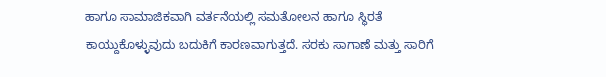ಹಾಗೂ ಸಾಮಾಜಿಕವಾಗಿ ವರ್ತನೆಯಲ್ಲಿ ಸಮತೋಲನ ಹಾಗೂ ಸ್ಥಿರತೆ ಕಾಯ್ದುಕೊಳ್ಳುವುದು ಬದುಕಿಗೆ ಕಾರಣವಾಗುತ್ತದೆ. ಸರಕು ಸಾಗಾಣೆ ಮತ್ತು ಸಾರಿಗೆ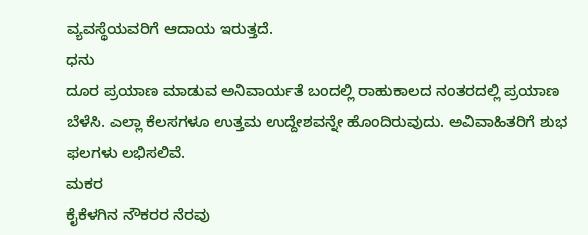ವ್ಯವಸ್ಥೆಯವರಿಗೆ ಆದಾಯ ಇರುತ್ತದೆ.
ಧನು
ದೂರ ಪ್ರಯಾಣ ಮಾಡುವ ಅನಿವಾರ್ಯತೆ ಬಂದಲ್ಲಿ ರಾಹುಕಾಲದ ನಂತರದಲ್ಲಿ ಪ್ರಯಾಣ ಬೆಳೆಸಿ. ಎಲ್ಲಾ ಕೆಲಸಗಳೂ ಉತ್ತಮ ಉದ್ದೇಶವನ್ನೇ ಹೊಂದಿರುವುದು. ಅವಿವಾಹಿತರಿಗೆ ಶುಭ ಫಲಗಳು ಲಭಿಸಲಿವೆ.
ಮಕರ
ಕೈಕೆಳಗಿನ ನೌಕರರ ನೆರವು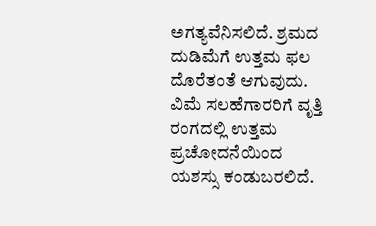ಅಗತ್ಯವೆನಿಸಲಿದೆ. ಶ್ರಮದ ದುಡಿಮೆಗೆ ಉತ್ತಮ ಫಲ ದೊರೆತಂತೆ ಆಗುವುದು. ವಿಮೆ ಸಲಹೆಗಾರರಿಗೆ ವೃತ್ತಿ ರಂಗದಲ್ಲಿ ಉತ್ತಮ ಪ್ರಚೋದನೆಯಿಂದ ಯಶಸ್ಸು ಕಂಡುಬರಲಿದೆ.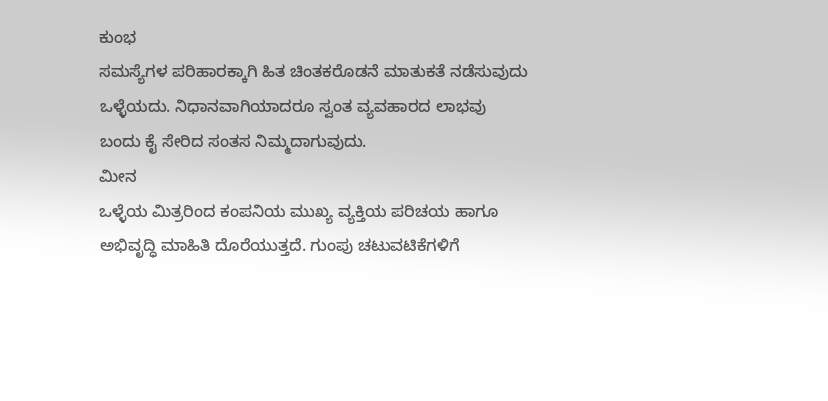ಕುಂಭ
ಸಮಸ್ಯೆಗಳ ಪರಿಹಾರಕ್ಕಾಗಿ ಹಿತ ಚಿಂತಕರೊಡನೆ ಮಾತುಕತೆ ನಡೆಸುವುದು ಒಳ್ಳೆಯದು. ನಿಧಾನವಾಗಿಯಾದರೂ ಸ್ವಂತ ವ್ಯವಹಾರದ ಲಾಭವು ಬಂದು ಕೈ ಸೇರಿದ ಸಂತಸ ನಿಮ್ಮದಾಗುವುದು.
ಮೀನ
ಒಳ್ಳೆಯ ಮಿತ್ರರಿಂದ ಕಂಪನಿಯ ಮುಖ್ಯ ವ್ಯಕ್ತಿಯ ಪರಿಚಯ ಹಾಗೂ ಅಭಿವೃದ್ಧಿ ಮಾಹಿತಿ ದೊರೆಯುತ್ತದೆ. ಗುಂಪು ಚಟುವಟಿಕೆಗಳಿಗೆ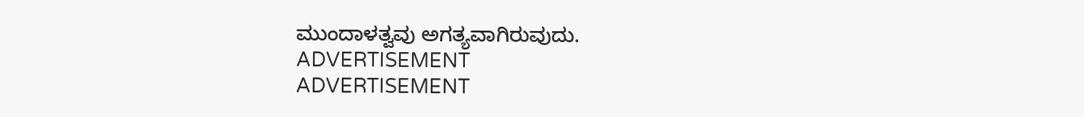ಮುಂದಾಳತ್ವವು ಅಗತ್ಯವಾಗಿರುವುದು.
ADVERTISEMENT
ADVERTISEMENT